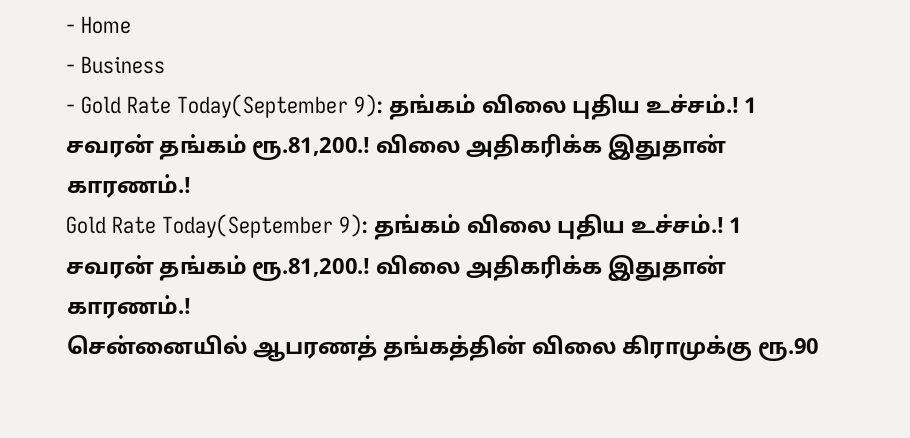- Home
- Business
- Gold Rate Today(September 9): தங்கம் விலை புதிய உச்சம்.! 1 சவரன் தங்கம் ரூ.81,200.! விலை அதிகரிக்க இதுதான் காரணம்.!
Gold Rate Today(September 9): தங்கம் விலை புதிய உச்சம்.! 1 சவரன் தங்கம் ரூ.81,200.! விலை அதிகரிக்க இதுதான் காரணம்.!
சென்னையில் ஆபரணத் தங்கத்தின் விலை கிராமுக்கு ரூ.90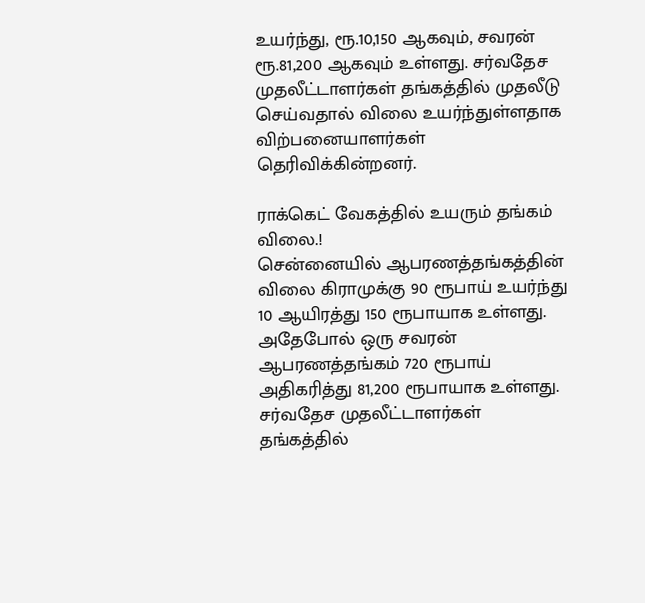உயர்ந்து, ரூ.10,150 ஆகவும், சவரன் ரூ.81,200 ஆகவும் உள்ளது. சர்வதேச முதலீட்டாளர்கள் தங்கத்தில் முதலீடு செய்வதால் விலை உயர்ந்துள்ளதாக விற்பனையாளர்கள் தெரிவிக்கின்றனர்.

ராக்கெட் வேகத்தில் உயரும் தங்கம் விலை.!
சென்னையில் ஆபரணத்தங்கத்தின் விலை கிராமுக்கு 90 ரூபாய் உயர்ந்து 10 ஆயிரத்து 150 ரூபாயாக உள்ளது. அதேபோல் ஒரு சவரன் ஆபரணத்தங்கம் 720 ரூபாய் அதிகரித்து 81,200 ரூபாயாக உள்ளது. சர்வதேச முதலீட்டாளர்கள் தங்கத்தில்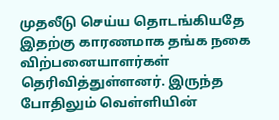முதலீடு செய்ய தொடங்கியதே இதற்கு காரணமாக தங்க நகை விற்பனையாளர்கள் தெரிவித்துள்ளனர். இருந்த போதிலும் வெள்ளியின்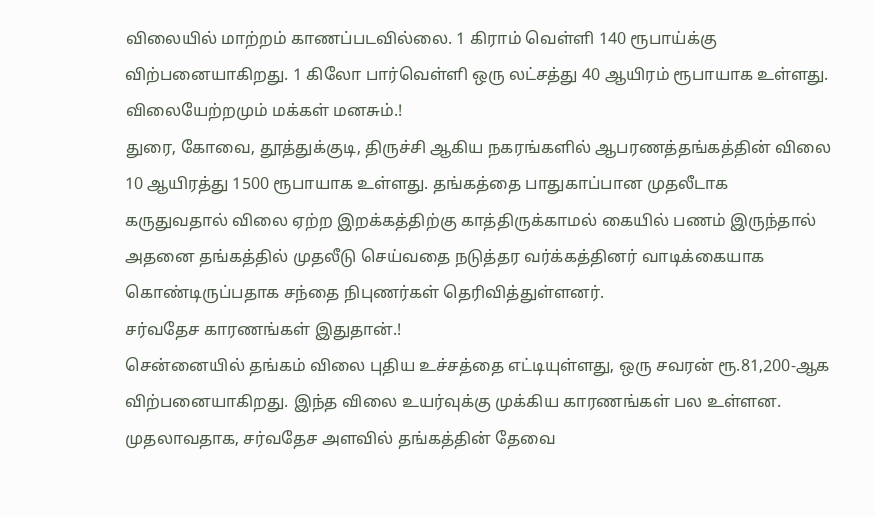விலையில் மாற்றம் காணப்படவில்லை. 1 கிராம் வெள்ளி 140 ரூபாய்க்கு விற்பனையாகிறது. 1 கிலோ பார்வெள்ளி ஒரு லட்சத்து 40 ஆயிரம் ரூபாயாக உள்ளது.
விலையேற்றமும் மக்கள் மனசும்.!
துரை, கோவை, தூத்துக்குடி, திருச்சி ஆகிய நகரங்களில் ஆபரணத்தங்கத்தின் விலை 10 ஆயிரத்து 1500 ரூபாயாக உள்ளது. தங்கத்தை பாதுகாப்பான முதலீடாக கருதுவதால் விலை ஏற்ற இறக்கத்திற்கு காத்திருக்காமல் கையில் பணம் இருந்தால் அதனை தங்கத்தில் முதலீடு செய்வதை நடுத்தர வர்க்கத்தினர் வாடிக்கையாக கொண்டிருப்பதாக சந்தை நிபுணர்கள் தெரிவித்துள்ளனர்.
சர்வதேச காரணங்கள் இதுதான்.!
சென்னையில் தங்கம் விலை புதிய உச்சத்தை எட்டியுள்ளது, ஒரு சவரன் ரூ.81,200-ஆக விற்பனையாகிறது. இந்த விலை உயர்வுக்கு முக்கிய காரணங்கள் பல உள்ளன. முதலாவதாக, சர்வதேச அளவில் தங்கத்தின் தேவை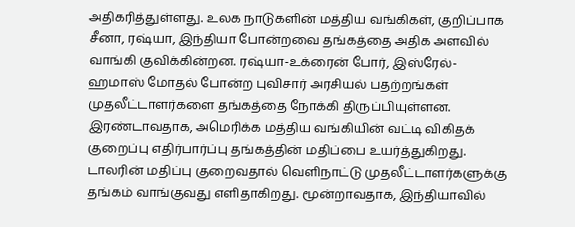அதிகரித்துள்ளது. உலக நாடுகளின் மத்திய வங்கிகள், குறிப்பாக சீனா, ரஷ்யா, இந்தியா போன்றவை தங்கத்தை அதிக அளவில் வாங்கி குவிக்கின்றன. ரஷ்யா-உக்ரைன் போர், இஸ்ரேல்-ஹமாஸ் மோதல் போன்ற புவிசார் அரசியல் பதற்றங்கள் முதலீட்டாளர்களை தங்கத்தை நோக்கி திருப்பியுள்ளன. இரண்டாவதாக, அமெரிக்க மத்திய வங்கியின் வட்டி விகிதக் குறைப்பு எதிர்பார்ப்பு தங்கத்தின் மதிப்பை உயர்த்துகிறது. டாலரின் மதிப்பு குறைவதால் வெளிநாட்டு முதலீட்டாளர்களுக்கு தங்கம் வாங்குவது எளிதாகிறது. மூன்றாவதாக, இந்தியாவில்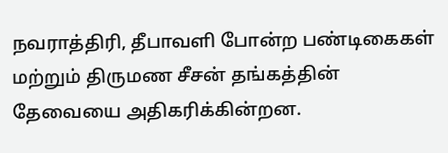நவராத்திரி, தீபாவளி போன்ற பண்டிகைகள் மற்றும் திருமண சீசன் தங்கத்தின் தேவையை அதிகரிக்கின்றன.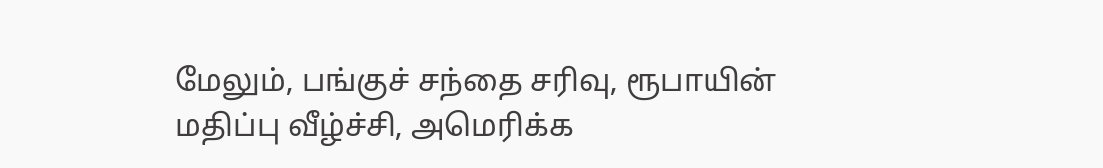மேலும், பங்குச் சந்தை சரிவு, ரூபாயின் மதிப்பு வீழ்ச்சி, அமெரிக்க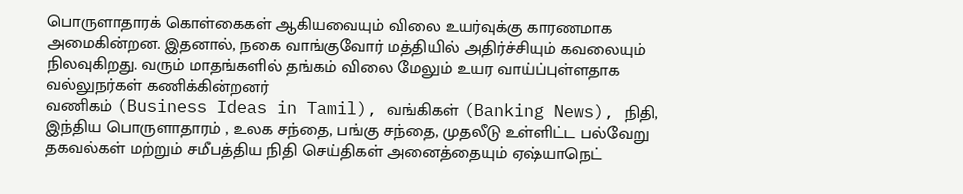பொருளாதாரக் கொள்கைகள் ஆகியவையும் விலை உயர்வுக்கு காரணமாக அமைகின்றன. இதனால், நகை வாங்குவோர் மத்தியில் அதிர்ச்சியும் கவலையும் நிலவுகிறது. வரும் மாதங்களில் தங்கம் விலை மேலும் உயர வாய்ப்புள்ளதாக வல்லுநர்கள் கணிக்கின்றனர்
வணிகம் (Business Ideas in Tamil), வங்கிகள் (Banking News), நிதி, இந்திய பொருளாதாரம் , உலக சந்தை, பங்கு சந்தை, முதலீடு உள்ளிட்ட பல்வேறு தகவல்கள் மற்றும் சமீபத்திய நிதி செய்திகள் அனைத்தையும் ஏஷ்யாநெட்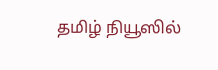தமிழ் நியூஸில்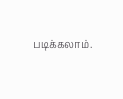படிக்கலாம்.